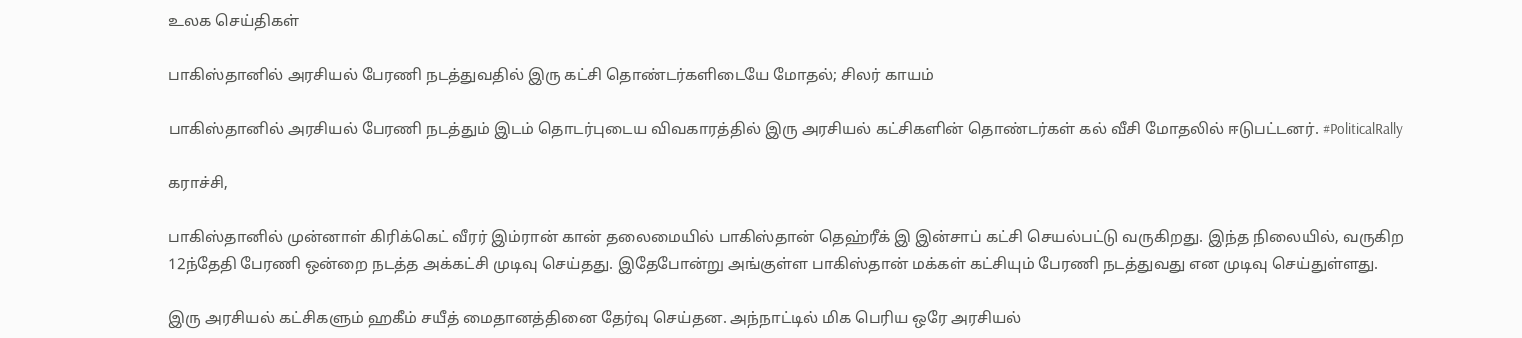உலக செய்திகள்

பாகிஸ்தானில் அரசியல் பேரணி நடத்துவதில் இரு கட்சி தொண்டர்களிடையே மோதல்; சிலர் காயம்

பாகிஸ்தானில் அரசியல் பேரணி நடத்தும் இடம் தொடர்புடைய விவகாரத்தில் இரு அரசியல் கட்சிகளின் தொண்டர்கள் கல் வீசி மோதலில் ஈடுபட்டனர். #PoliticalRally

கராச்சி,

பாகிஸ்தானில் முன்னாள் கிரிக்கெட் வீரர் இம்ரான் கான் தலைமையில் பாகிஸ்தான் தெஹ்ரீக் இ இன்சாப் கட்சி செயல்பட்டு வருகிறது. இந்த நிலையில், வருகிற 12ந்தேதி பேரணி ஒன்றை நடத்த அக்கட்சி முடிவு செய்தது. இதேபோன்று அங்குள்ள பாகிஸ்தான் மக்கள் கட்சியும் பேரணி நடத்துவது என முடிவு செய்துள்ளது.

இரு அரசியல் கட்சிகளும் ஹகீம் சயீத் மைதானத்தினை தேர்வு செய்தன. அந்நாட்டில் மிக பெரிய ஒரே அரசியல்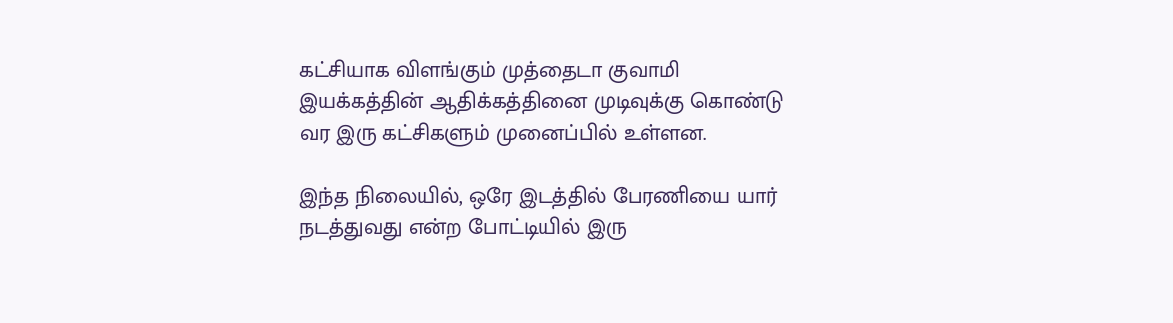கட்சியாக விளங்கும் முத்தைடா குவாமி இயக்கத்தின் ஆதிக்கத்தினை முடிவுக்கு கொண்டு வர இரு கட்சிகளும் முனைப்பில் உள்ளன.

இந்த நிலையில், ஒரே இடத்தில் பேரணியை யார் நடத்துவது என்ற போட்டியில் இரு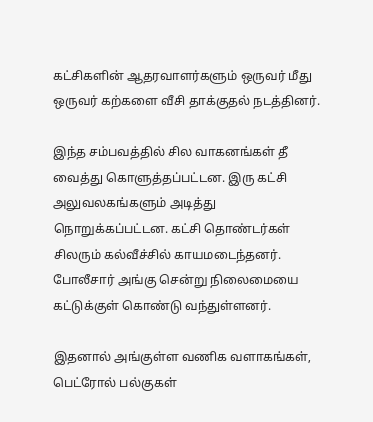கட்சிகளின் ஆதரவாளர்களும் ஒருவர் மீது ஒருவர் கற்களை வீசி தாக்குதல் நடத்தினர்.

இந்த சம்பவத்தில் சில வாகனங்கள் தீ வைத்து கொளுத்தப்பட்டன. இரு கட்சி அலுவலகங்களும் அடித்து நொறுக்கப்பட்டன. கட்சி தொண்டர்கள் சிலரும் கல்வீச்சில் காயமடைந்தனர். போலீசார் அங்கு சென்று நிலைமையை கட்டுக்குள் கொண்டு வந்துள்ளனர்.

இதனால் அங்குள்ள வணிக வளாகங்கள், பெட்ரோல் பல்குகள்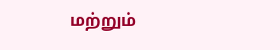மற்றும்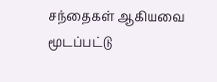சந்தைகள் ஆகியவை மூடப்பட்டு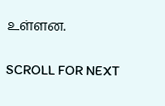உள்ளன.

SCROLL FOR NEXT